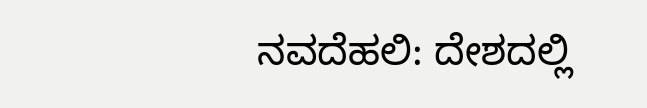ನವದೆಹಲಿ: ದೇಶದಲ್ಲಿ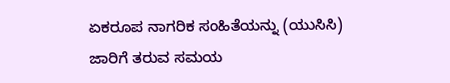ಏಕರೂಪ ನಾಗರಿಕ ಸಂಹಿತೆಯನ್ನು (ಯುಸಿಸಿ) ಜಾರಿಗೆ ತರುವ ಸಮಯ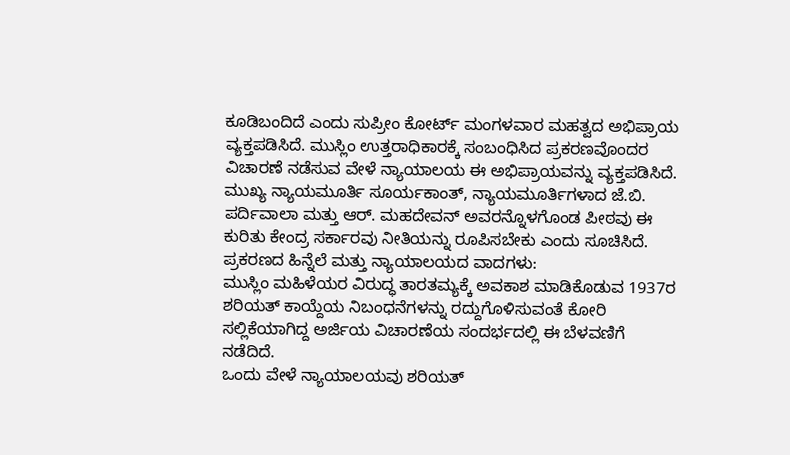ಕೂಡಿಬಂದಿದೆ ಎಂದು ಸುಪ್ರೀಂ ಕೋರ್ಟ್ ಮಂಗಳವಾರ ಮಹತ್ವದ ಅಭಿಪ್ರಾಯ ವ್ಯಕ್ತಪಡಿಸಿದೆ. ಮುಸ್ಲಿಂ ಉತ್ತರಾಧಿಕಾರಕ್ಕೆ ಸಂಬಂಧಿಸಿದ ಪ್ರಕರಣವೊಂದರ ವಿಚಾರಣೆ ನಡೆಸುವ ವೇಳೆ ನ್ಯಾಯಾಲಯ ಈ ಅಭಿಪ್ರಾಯವನ್ನು ವ್ಯಕ್ತಪಡಿಸಿದೆ.
ಮುಖ್ಯ ನ್ಯಾಯಮೂರ್ತಿ ಸೂರ್ಯಕಾಂತ್, ನ್ಯಾಯಮೂರ್ತಿಗಳಾದ ಜೆ.ಬಿ. ಪರ್ದಿವಾಲಾ ಮತ್ತು ಆರ್. ಮಹದೇವನ್ ಅವರನ್ನೊಳಗೊಂಡ ಪೀಠವು ಈ ಕುರಿತು ಕೇಂದ್ರ ಸರ್ಕಾರವು ನೀತಿಯನ್ನು ರೂಪಿಸಬೇಕು ಎಂದು ಸೂಚಿಸಿದೆ.
ಪ್ರಕರಣದ ಹಿನ್ನೆಲೆ ಮತ್ತು ನ್ಯಾಯಾಲಯದ ವಾದಗಳು:
ಮುಸ್ಲಿಂ ಮಹಿಳೆಯರ ವಿರುದ್ಧ ತಾರತಮ್ಯಕ್ಕೆ ಅವಕಾಶ ಮಾಡಿಕೊಡುವ 1937ರ ಶರಿಯತ್ ಕಾಯ್ದೆಯ ನಿಬಂಧನೆಗಳನ್ನು ರದ್ದುಗೊಳಿಸುವಂತೆ ಕೋರಿ ಸಲ್ಲಿಕೆಯಾಗಿದ್ದ ಅರ್ಜಿಯ ವಿಚಾರಣೆಯ ಸಂದರ್ಭದಲ್ಲಿ ಈ ಬೆಳವಣಿಗೆ ನಡೆದಿದೆ.
ಒಂದು ವೇಳೆ ನ್ಯಾಯಾಲಯವು ಶರಿಯತ್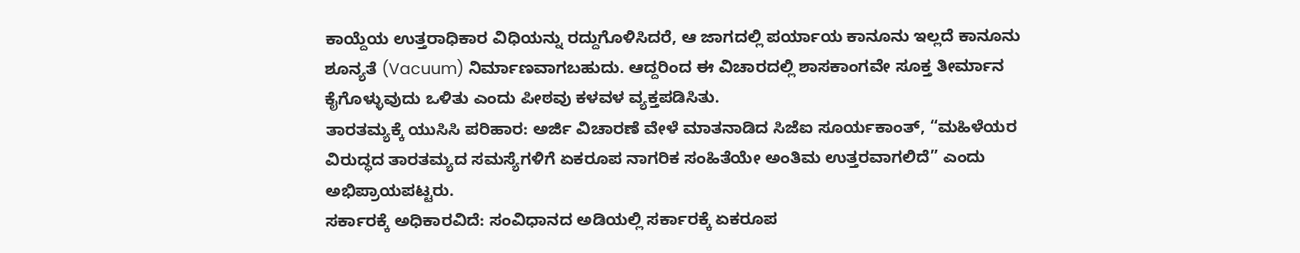ಕಾಯ್ದೆಯ ಉತ್ತರಾಧಿಕಾರ ವಿಧಿಯನ್ನು ರದ್ದುಗೊಳಿಸಿದರೆ, ಆ ಜಾಗದಲ್ಲಿ ಪರ್ಯಾಯ ಕಾನೂನು ಇಲ್ಲದೆ ಕಾನೂನು ಶೂನ್ಯತೆ (Vacuum) ನಿರ್ಮಾಣವಾಗಬಹುದು. ಆದ್ದರಿಂದ ಈ ವಿಚಾರದಲ್ಲಿ ಶಾಸಕಾಂಗವೇ ಸೂಕ್ತ ತೀರ್ಮಾನ ಕೈಗೊಳ್ಳುವುದು ಒಳಿತು ಎಂದು ಪೀಠವು ಕಳವಳ ವ್ಯಕ್ತಪಡಿಸಿತು.
ತಾರತಮ್ಯಕ್ಕೆ ಯುಸಿಸಿ ಪರಿಹಾರ: ಅರ್ಜಿ ವಿಚಾರಣೆ ವೇಳೆ ಮಾತನಾಡಿದ ಸಿಜೆಐ ಸೂರ್ಯಕಾಂತ್, “ಮಹಿಳೆಯರ ವಿರುದ್ಧದ ತಾರತಮ್ಯದ ಸಮಸ್ಯೆಗಳಿಗೆ ಏಕರೂಪ ನಾಗರಿಕ ಸಂಹಿತೆಯೇ ಅಂತಿಮ ಉತ್ತರವಾಗಲಿದೆ” ಎಂದು ಅಭಿಪ್ರಾಯಪಟ್ಟರು.
ಸರ್ಕಾರಕ್ಕೆ ಅಧಿಕಾರವಿದೆ: ಸಂವಿಧಾನದ ಅಡಿಯಲ್ಲಿ ಸರ್ಕಾರಕ್ಕೆ ಏಕರೂಪ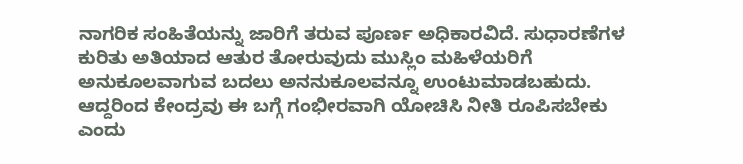ನಾಗರಿಕ ಸಂಹಿತೆಯನ್ನು ಜಾರಿಗೆ ತರುವ ಪೂರ್ಣ ಅಧಿಕಾರವಿದೆ. ಸುಧಾರಣೆಗಳ ಕುರಿತು ಅತಿಯಾದ ಆತುರ ತೋರುವುದು ಮುಸ್ಲಿಂ ಮಹಿಳೆಯರಿಗೆ ಅನುಕೂಲವಾಗುವ ಬದಲು ಅನನುಕೂಲವನ್ನೂ ಉಂಟುಮಾಡಬಹುದು. ಆದ್ದರಿಂದ ಕೇಂದ್ರವು ಈ ಬಗ್ಗೆ ಗಂಭೀರವಾಗಿ ಯೋಚಿಸಿ ನೀತಿ ರೂಪಿಸಬೇಕು ಎಂದು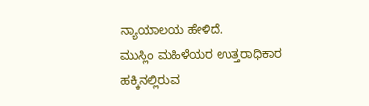ನ್ಯಾಯಾಲಯ ಹೇಳಿದೆ.
ಮುಸ್ಲಿಂ ಮಹಿಳೆಯರ ಉತ್ತರಾಧಿಕಾರ ಹಕ್ಕಿನಲ್ಲಿರುವ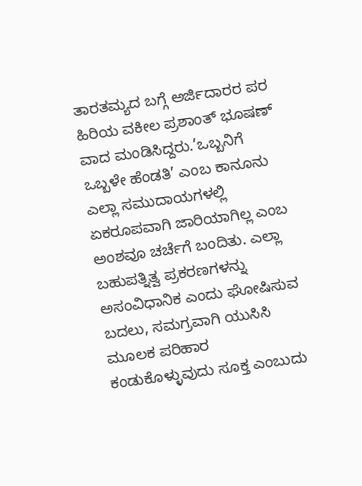ತಾರತಮ್ಯದ ಬಗ್ಗೆ ಅರ್ಜಿದಾರರ ಪರ ಹಿರಿಯ ವಕೀಲ ಪ್ರಶಾಂತ್ ಭೂಷಣ್ ವಾದ ಮಂಡಿಸಿದ್ದರು.’ಒಬ್ಬನಿಗೆ ಒಬ್ಬಳೇ ಹೆಂಡತಿ’ ಎಂಬ ಕಾನೂನು ಎಲ್ಲಾ ಸಮುದಾಯಗಳಲ್ಲಿ ಏಕರೂಪವಾಗಿ ಜಾರಿಯಾಗಿಲ್ಲ ಎಂಬ ಅಂಶವೂ ಚರ್ಚೆಗೆ ಬಂದಿತು. ಎಲ್ಲಾ ಬಹುಪತ್ನಿತ್ವ ಪ್ರಕರಣಗಳನ್ನು ಅಸಂವಿಧಾನಿಕ ಎಂದು ಘೋಷಿಸುವ ಬದಲು, ಸಮಗ್ರವಾಗಿ ಯುಸಿಸಿ ಮೂಲಕ ಪರಿಹಾರ ಕಂಡುಕೊಳ್ಳುವುದು ಸೂಕ್ತ ಎಂಬುದು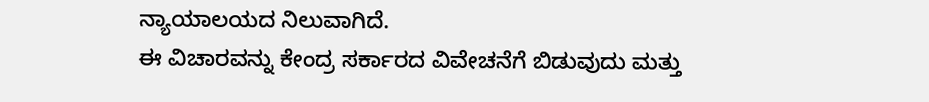ನ್ಯಾಯಾಲಯದ ನಿಲುವಾಗಿದೆ.
ಈ ವಿಚಾರವನ್ನು ಕೇಂದ್ರ ಸರ್ಕಾರದ ವಿವೇಚನೆಗೆ ಬಿಡುವುದು ಮತ್ತು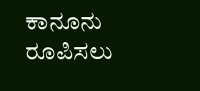ಕಾನೂನು ರೂಪಿಸಲು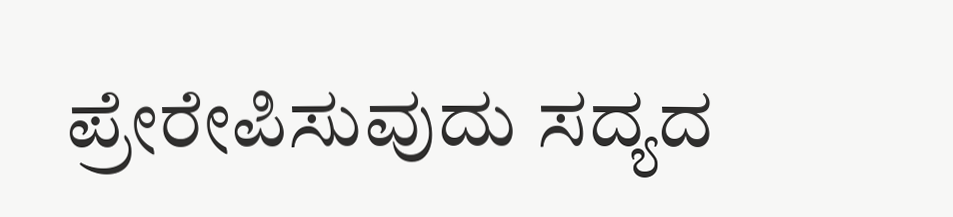ಪ್ರೇರೇಪಿಸುವುದು ಸದ್ಯದ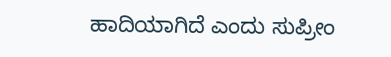ಹಾದಿಯಾಗಿದೆ ಎಂದು ಸುಪ್ರೀಂ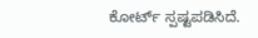ಕೋರ್ಟ್ ಸ್ಪಷ್ಟಪಡಿಸಿದೆ.